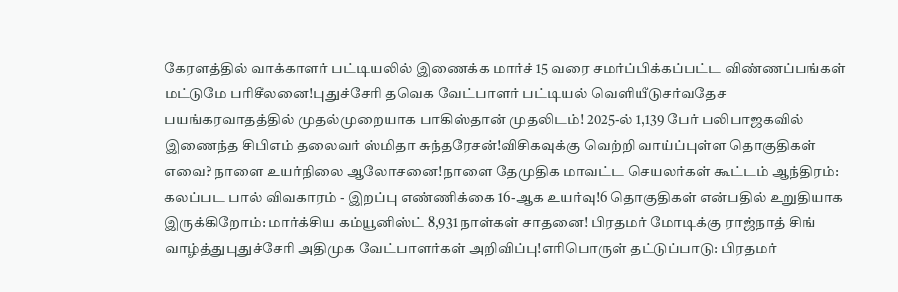கேரளத்தில் வாக்காளர் பட்டியலில் இணைக்க மார்ச் 15 வரை சமர்ப்பிக்கப்பட்ட விண்ணப்பங்கள் மட்டுமே பரிசீலனை!புதுச்சேரி தவெக வேட்பாளர் பட்டியல் வெளியீடுசர்வதேச பயங்கரவாதத்தில் முதல்முறையாக பாகிஸ்தான் முதலிடம்! 2025-ல் 1,139 பேர் பலிபாஜகவில் இணைந்த சிபிஎம் தலைவர் ஸ்மிதா சுந்தரேசன்!விசிகவுக்கு வெற்றி வாய்ப்புள்ள தொகுதிகள் எவை? நாளை உயர்நிலை ஆலோசனை!நாளை தேமுதிக மாவட்ட செயலர்கள் கூட்டம் ஆந்திரம்: கலப்பட பால் விவகாரம் - இறப்பு எண்ணிக்கை 16-ஆக உயர்வு!6 தொகுதிகள் என்பதில் உறுதியாக இருக்கிறோம்: மார்க்சிய கம்யூனிஸ்ட் 8,931 நாள்கள் சாதனை! பிரதமர் மோடிக்கு ராஜ்நாத் சிங் வாழ்த்துபுதுச்சேரி அதிமுக வேட்பாளர்கள் அறிவிப்பு!எரிபொருள் தட்டுப்பாடு: பிரதமர்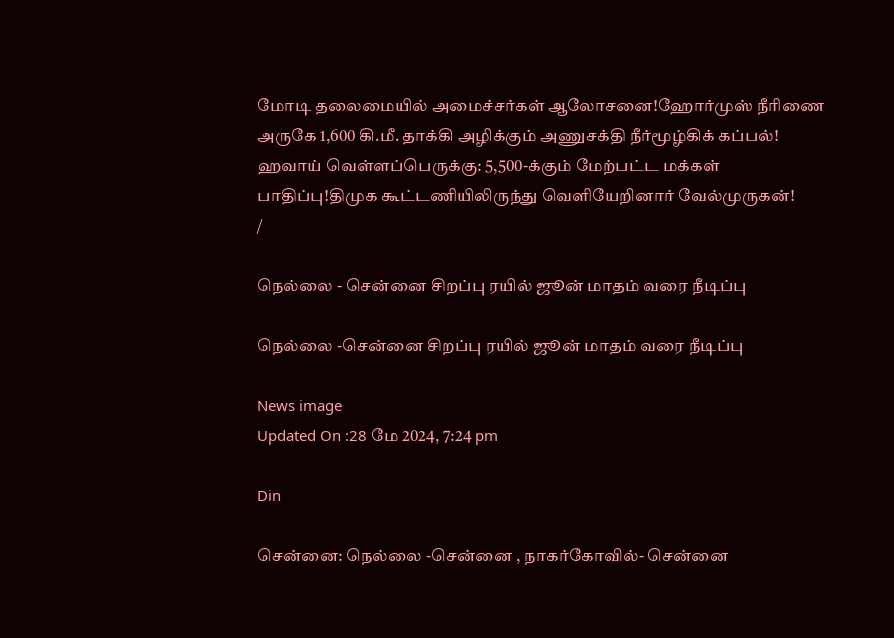மோடி தலைமையில் அமைச்சர்கள் ஆலோசனை!ஹோர்முஸ் நீரிணை அருகே 1,600 கி.மீ. தாக்கி அழிக்கும் அணுசக்தி நீர்மூழ்கிக் கப்பல்! ஹவாய் வெள்ளப்பெருக்கு: 5,500-க்கும் மேற்பட்ட மக்கள் பாதிப்பு!திமுக கூட்டணியிலிருந்து வெளியேறினார் வேல்முருகன்!
/

நெல்லை - சென்னை சிறப்பு ரயில் ஜூன் மாதம் வரை நீடிப்பு

நெல்லை -சென்னை சிறப்பு ரயில் ஜூன் மாதம் வரை நீடிப்பு

News image
Updated On :28 மே 2024, 7:24 pm

Din

சென்னை: நெல்லை -சென்னை , நாகர்கோவில்- சென்னை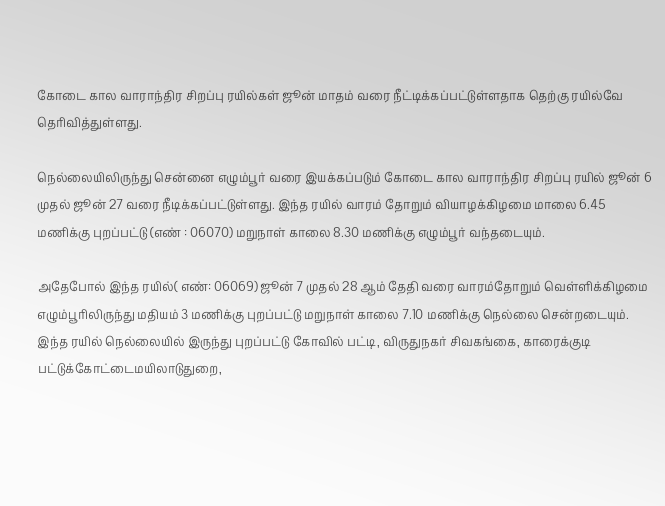கோடை கால வாராந்திர சிறப்பு ரயில்கள் ஜூன் மாதம் வரை நீட்டிக்கப்பட்டுள்ளதாக தெற்கு ரயில்வே தெரிவித்துள்ளது.

நெல்லையிலிருந்து சென்னை எழும்பூர் வரை இயக்கப்படும் கோடை கால வாராந்திர சிறப்பு ரயில் ஜூன் 6 முதல் ஜூன் 27 வரை நீடிக்கப்பட்டுள்ளது. இந்த ரயில் வாரம் தோறும் வியாழக்கிழமை மாலை 6.45 மணிக்கு புறப்பட்டு (எண் : 06070) மறுநாள் காலை 8.30 மணிக்கு எழும்பூர் வந்தடையும்.

அதேபோல் இந்த ரயில்( எண்: 06069) ஜூன் 7 முதல் 28 ஆம் தேதி வரை வாரம்தோறும் வெள்ளிக்கிழமை எழும்பூரிலிருந்து மதியம் 3 மணிக்கு புறப்பட்டு மறுநாள் காலை 7.10 மணிக்கு நெல்லை சென்றடையும். இந்த ரயில் நெல்லையில் இருந்து புறப்பட்டு கோவில் பட்டி, விருதுநகர் சிவகங்கை, காரைக்குடி பட்டுக்கோட்டைமயிலாடுதுறை,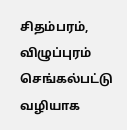சிதம்பரம், விழுப்புரம் செங்கல்பட்டு வழியாக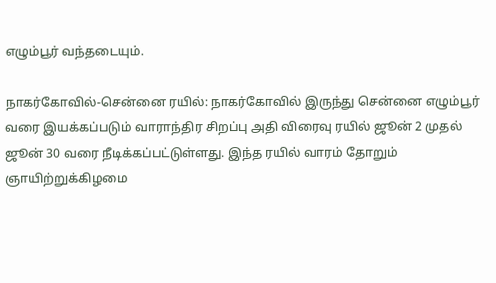எழும்பூர் வந்தடையும்.

நாகர்கோவில்-சென்னை ரயில்: நாகர்கோவில் இருந்து சென்னை எழும்பூர் வரை இயக்கப்படும் வாராந்திர சிறப்பு அதி விரைவு ரயில் ஜூன் 2 முதல் ஜூன் 30 வரை நீடிக்கப்பட்டுள்ளது. இந்த ரயில் வாரம் தோறும் ஞாயிற்றுக்கிழமை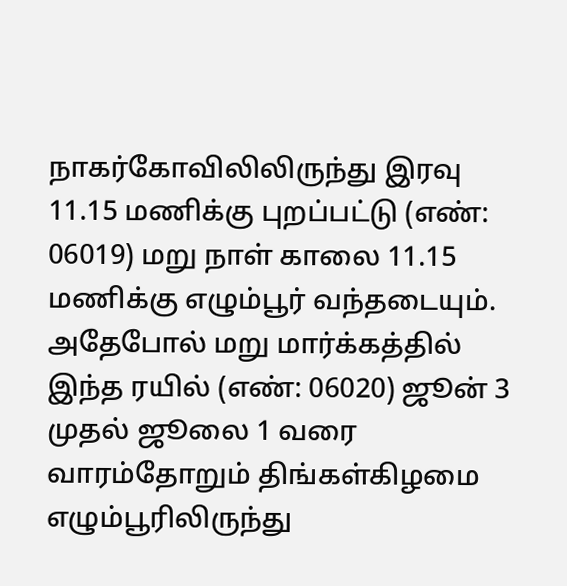நாகர்கோவிலிலிருந்து இரவு 11.15 மணிக்கு புறப்பட்டு (எண்: 06019) மறு நாள் காலை 11.15 மணிக்கு எழும்பூர் வந்தடையும். அதேபோல் மறு மார்க்கத்தில் இந்த ரயில் (எண்: 06020) ஜூன் 3 முதல் ஜூலை 1 வரை வாரம்தோறும் திங்கள்கிழமை எழும்பூரிலிருந்து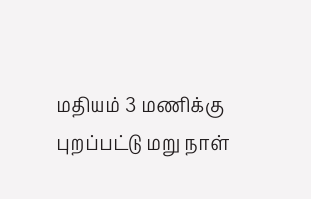மதியம் 3 மணிக்கு புறப்பட்டு மறு நாள்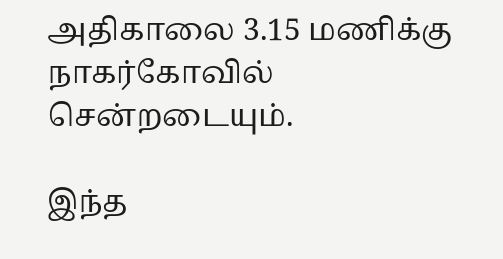அதிகாலை 3.15 மணிக்கு நாகர்கோவில் சென்றடையும்.

இந்த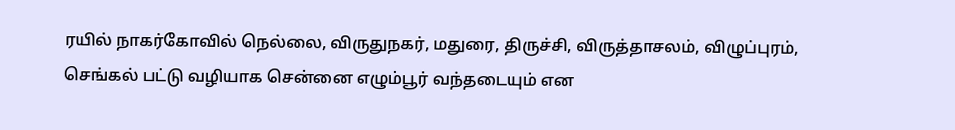ரயில் நாகர்கோவில் நெல்லை, விருதுநகர், மதுரை, திருச்சி, விருத்தாசலம், விழுப்புரம், செங்கல் பட்டு வழியாக சென்னை எழும்பூர் வந்தடையும் என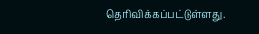தெரிவிக்கப்பட்டுள்ளது.